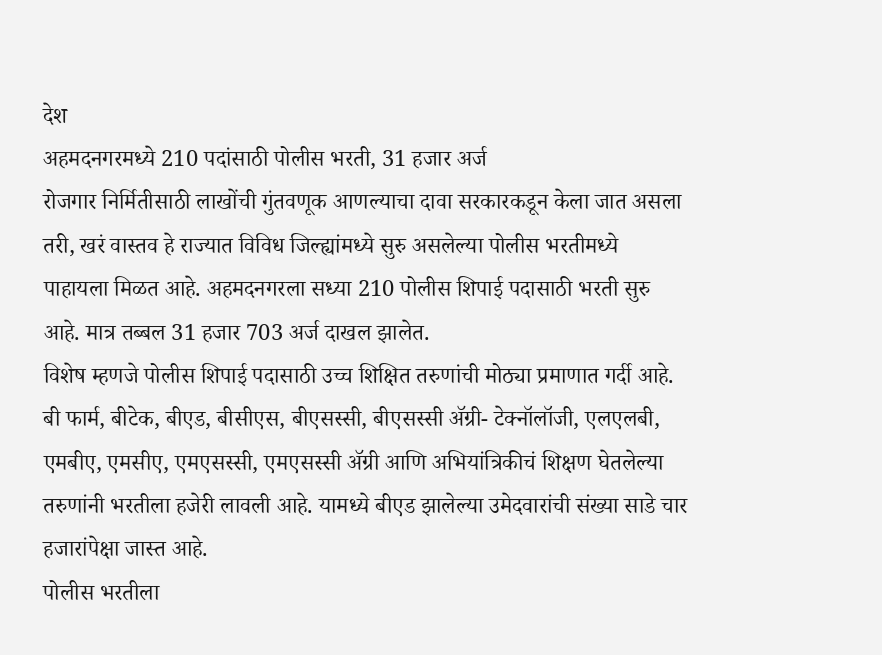देश
अहमदनगरमध्ये 210 पदांसाठी पोलीस भरती, 31 हजार अर्ज
रोजगार निर्मितीसाठी लाखोंची गुंतवणूक आणल्याचा दावा सरकारकडून केला जात असला तरी, खरं वास्तव हे राज्यात विविध जिल्ह्यांमध्ये सुरु असलेल्या पोलीस भरतीमध्ये पाहायला मिळत आहे. अहमदनगरला सध्या 210 पोलीस शिपाई पदासाठी भरती सुरु आहे. मात्र तब्बल 31 हजार 703 अर्ज दाखल झालेत.
विशेष म्हणजे पोलीस शिपाई पदासाठी उच्च शिक्षित तरुणांची मोठ्या प्रमाणात गर्दी आहे. बी फार्म, बीटेक, बीएड, बीसीएस, बीएसस्सी, बीएसस्सी ॲग्री- टेक्नॉलॉजी, एलएलबी, एमबीए, एमसीए, एमएसस्सी, एमएसस्सी ॲग्री आणि अभियांत्रिकीचं शिक्षण घेतलेल्या तरुणांनी भरतीला हजेरी लावली आहे. यामध्ये बीएड झालेल्या उमेदवारांची संख्या साडे चार हजारांपेक्षा जास्त आहे.
पोलीस भरतीला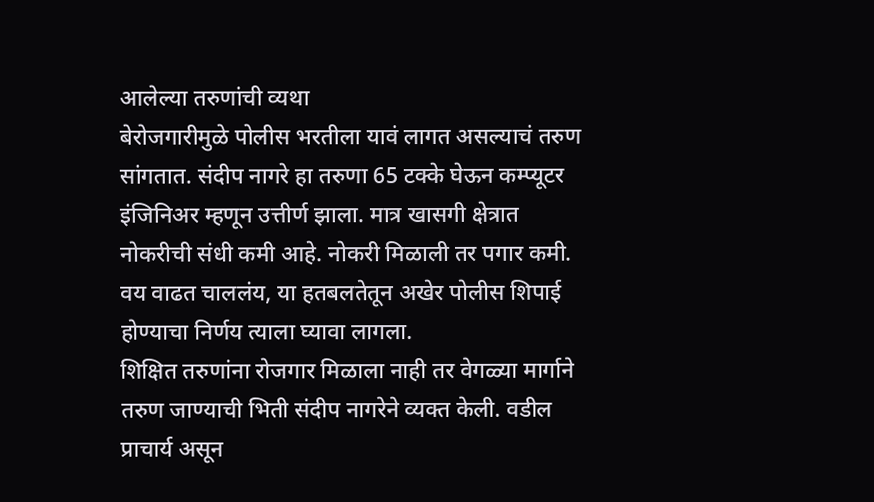आलेल्या तरुणांची व्यथा
बेरोजगारीमुळे पोलीस भरतीला यावं लागत असल्याचं तरुण सांगतात. संदीप नागरे हा तरुणा 65 टक्के घेऊन कम्प्यूटर इंजिनिअर म्हणून उत्तीर्ण झाला. मात्र खासगी क्षेत्रात नोकरीची संधी कमी आहे. नोकरी मिळाली तर पगार कमी. वय वाढत चाललंय, या हतबलतेतून अखेर पोलीस शिपाई होण्याचा निर्णय त्याला घ्यावा लागला.
शिक्षित तरुणांना रोजगार मिळाला नाही तर वेगळ्या मार्गाने तरुण जाण्याची भिती संदीप नागरेने व्यक्त केली. वडील प्राचार्य असून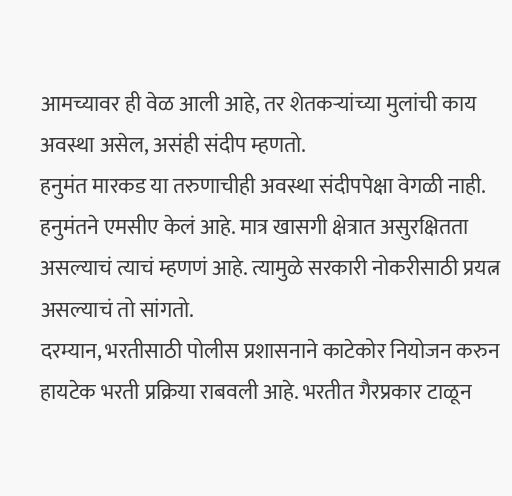आमच्यावर ही वेळ आली आहे, तर शेतकऱ्यांच्या मुलांची काय अवस्था असेल, असंही संदीप म्हणतो.
हनुमंत मारकड या तरुणाचीही अवस्था संदीपपेक्षा वेगळी नाही. हनुमंतने एमसीए केलं आहे. मात्र खासगी क्षेत्रात असुरक्षितता असल्याचं त्याचं म्हणणं आहे. त्यामुळे सरकारी नोकरीसाठी प्रयत्न असल्याचं तो सांगतो.
दरम्यान, भरतीसाठी पोलीस प्रशासनाने काटेकोर नियोजन करुन हायटेक भरती प्रक्रिया राबवली आहे. भरतीत गैरप्रकार टाळून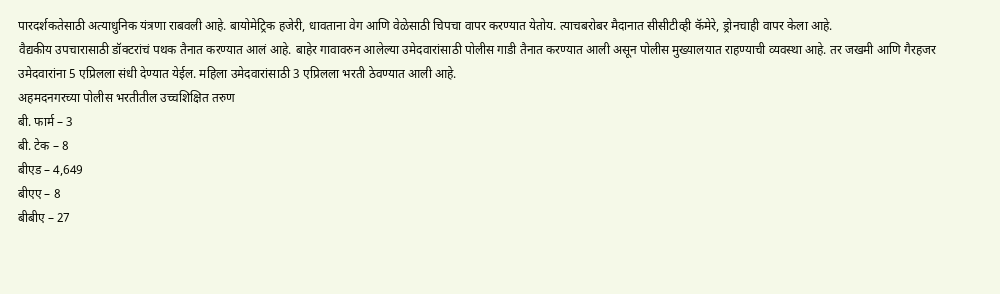पारदर्शकतेसाठी अत्याधुनिक यंत्रणा राबवली आहे. बायोमेट्रिक हजेरी, धावताना वेग आणि वेळेसाठी चिपचा वापर करण्यात येतोय. त्याचबरोबर मैदानात सीसीटीव्ही कॅमेरे, ड्रोनचाही वापर केला आहे.
वैद्यकीय उपचारासाठी डॉक्टरांचं पथक तैनात करण्यात आलं आहे. बाहेर गावावरुन आलेल्या उमेदवारांसाठी पोलीस गाडी तैनात करण्यात आली असून पोलीस मुख्यालयात राहण्याची व्यवस्था आहे. तर जखमी आणि गैरहजर उमेदवारांना 5 एप्रिलला संधी देण्यात येईल. महिला उमेदवारांसाठी 3 एप्रिलला भरती ठेवण्यात आली आहे.
अहमदनगरच्या पोलीस भरतीतील उच्चशिक्षित तरुण
बी. फार्म – 3
बी. टेक – 8
बीएड – 4,649
बीएए – 8
बीबीए – 27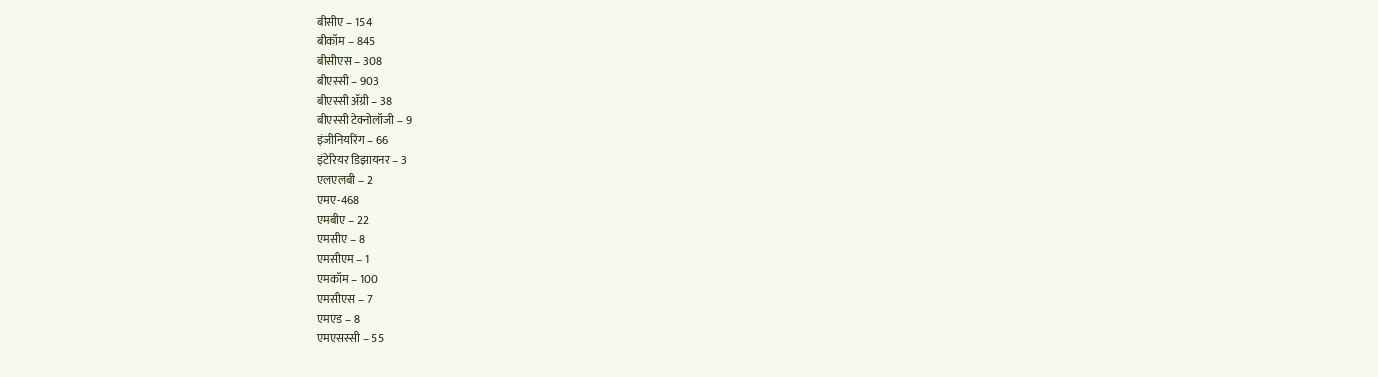बीसीए – 154
बीकॉम – 845
बीसीएस – 308
बीएस्सी – 903
बीएस्सी ॲग्री – 38
बीएस्सी टेक्नोलॉजी – 9
इंजीनियरिंग – 66
इंटेरियर डिझायनर – 3
एलएलबी – 2
एमए-468
एमबीए – 22
एमसीए – 8
एमसीएम – 1
एमकॉम – 100
एमसीएस – 7
एमएड – 8
एमएसस्सी – 55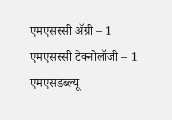एमएसस्सी ॲग्री – 1
एमएसस्सी टेक्नोलॉजी – 1
एमएसडब्ल्यू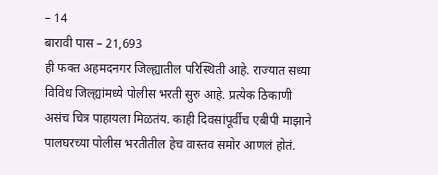– 14
बारावी पास – 21,693
ही फक्त अहमदनगर जिल्ह्यातील परिस्थिती आहे. राज्यात सध्या विविध जिल्ह्यांमध्ये पोलीस भरती सुरु आहे. प्रत्येक ठिकाणी असंच चित्र पाहायला मिळतंय. काही दिवसांपूर्वीच एबीपी माझाने पालघरच्या पोलीस भरतीतील हेच वास्तव समोर आणलं होतं.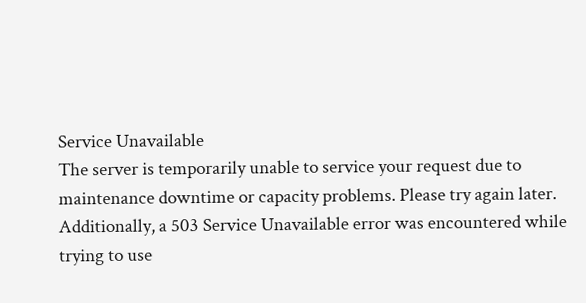Service Unavailable
The server is temporarily unable to service your request due to maintenance downtime or capacity problems. Please try again later.
Additionally, a 503 Service Unavailable error was encountered while trying to use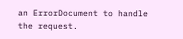an ErrorDocument to handle the request.